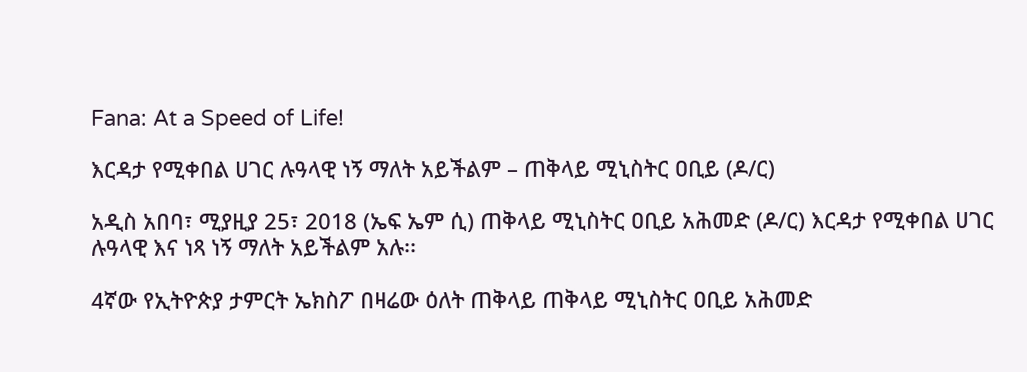Fana: At a Speed of Life!

እርዳታ የሚቀበል ሀገር ሉዓላዊ ነኝ ማለት አይችልም – ጠቅላይ ሚኒስትር ዐቢይ (ዶ/ር)

አዲስ አበባ፣ ሚያዚያ 25፣ 2018 (ኤፍ ኤም ሲ) ጠቅላይ ሚኒስትር ዐቢይ አሕመድ (ዶ/ር) እርዳታ የሚቀበል ሀገር ሉዓላዊ እና ነጻ ነኝ ማለት አይችልም አሉ፡፡

4ኛው የኢትዮጵያ ታምርት ኤክስፖ በዛሬው ዕለት ጠቅላይ ጠቅላይ ሚኒስትር ዐቢይ አሕመድ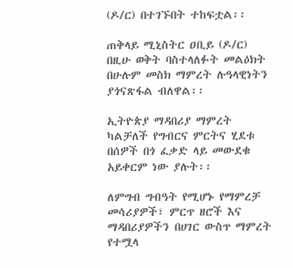(ዶ/ር) በተገኙበት ተከፍቷል፡፡

ጠቅላይ ሚኒስትር ዐቢይ (ዶ/ር) በዚሁ ወቅት ባስተላለፉት መልዕክት በሁሉም መስክ ማምረት ሉዓላዊነትን ያጎናጽፋል ብለዋል፡፡

ኢትዮጵያ ማዳበሪያ ማምረት ካልቻለች የግብርና ምርትና ሂደቱ በሰዎች በጎ ፈቃድ ላይ መውደቁ አይቀርም ነው ያሉት፡፡

ለምግብ ግብዓት የሚሆኑ የማምረቻ መሳሪያዎች፣ ምርጥ ዘሮች እና ማዳበሪያዎችን በሀገር ውስጥ ማምረት የተሟላ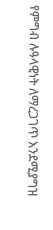የምግብ ሉዓላዊነት ለማረጋገጥ እንደሚያግዝ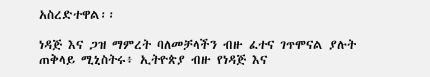አስረድተዋል፡፡

ነዳጅ እና ጋዝ ማምረት ባለመቻላችን ብዙ ፈተና ገጥሞናል ያሉት ጠቅላይ ሚኒስትሩ፥ ኢትዮጵያ ብዙ የነዳጅ እና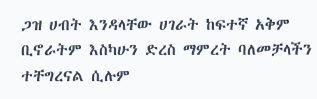ጋዝ ሀብት እንዳላቸው ሀገራት ከፍተኛ አቅም ቢኖራትም እስካሁን ድረስ ማምረት ባለመቻላችን ተቸግረናል ሲሉም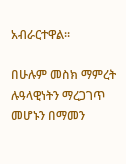አብራርተዋል፡፡

በሁሉም መስክ ማምረት ሉዓላዊነትን ማረጋገጥ መሆኑን በማመን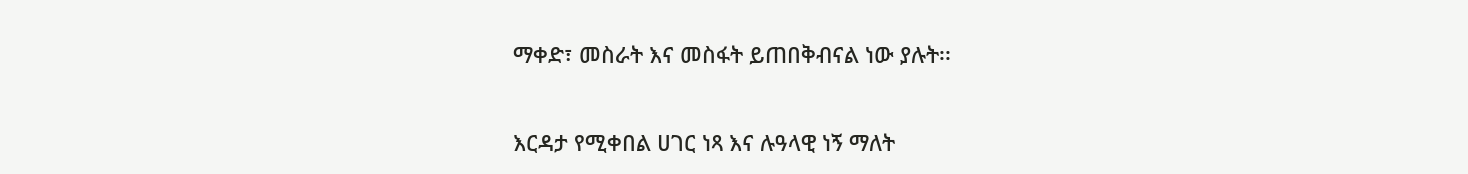ማቀድ፣ መስራት እና መስፋት ይጠበቅብናል ነው ያሉት፡፡

እርዳታ የሚቀበል ሀገር ነጻ እና ሉዓላዊ ነኝ ማለት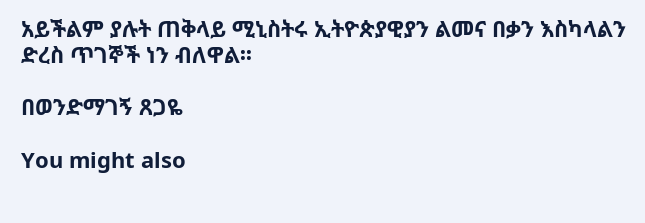አይችልም ያሉት ጠቅላይ ሚኒስትሩ ኢትዮጵያዊያን ልመና በቃን እስካላልን ድረስ ጥገኞች ነን ብለዋል፡፡

በወንድማገኝ ጸጋዬ

You might also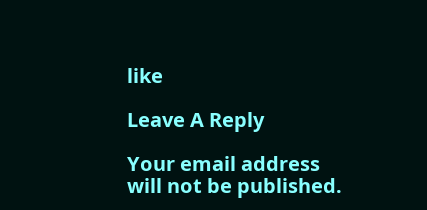like

Leave A Reply

Your email address will not be published.